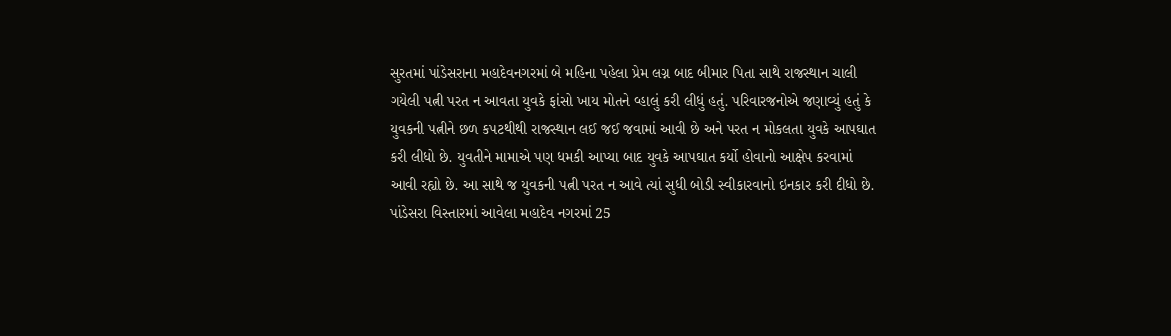સુરતમાં પાંડેસરાના મહાદેવનગરમાં બે મહિના પહેલા પ્રેમ લગ્ન બાદ બીમાર પિતા સાથે રાજસ્થાન ચાલી ગયેલી પત્ની પરત ન આવતા યુવકે ફાંસો ખાય મોતને વ્હાલું કરી લીધું હતું. પરિવારજનોએ જણાવ્યું હતું કે યુવકની પત્નીને છળ કપટથીથી રાજસ્થાન લઈ જઈ જવામાં આવી છે અને પરત ન મોકલતા યુવકે આપઘાત કરી લીધો છે. યુવતીને મામાએ પણ ધમકી આપ્યા બાદ યુવકે આપઘાત કર્યો હોવાનો આક્ષેપ કરવામાં આવી રહ્યો છે. આ સાથે જ યુવકની પત્ની પરત ન આવે ત્યાં સુધી બોડી સ્વીકારવાનો ઇનકાર કરી દીધો છે.
પાંડેસરા વિસ્તારમાં આવેલા મહાદેવ નગરમાં 25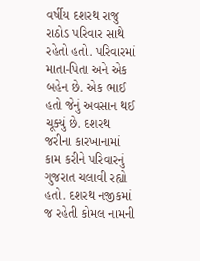વર્ષીય દશરથ રાજુ રાઠોડ પરિવાર સાથે રહેતો હતો. પરિવારમાં માતા-પિતા અને એક બહેન છે. એક ભાઈ હતો જેનું અવસાન થઈ ચૂક્યું છે. દશરથ જરીના કારખાનામાં કામ કરીને પરિવારનું ગુજરાત ચલાવી રહ્યો હતો. દશરથ નજીકમાં જ રહેતી કોમલ નામની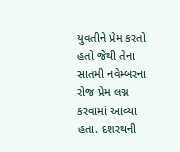યુવતીને પ્રેમ કરતો હતો જેથી તેના સાતમી નવેમ્બરના રોજ પ્રેમ લગ્ન કરવામાં આવ્યા હતા. દશરથની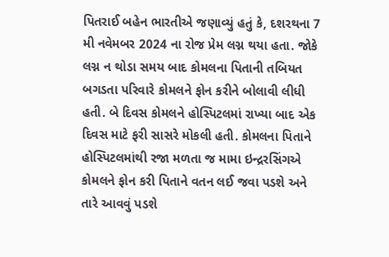પિતરાઈ બહેન ભારતીએ જણાવ્યું હતું કે, દશરથના 7 મી નવેમબર 2024 ના રોજ પ્રેમ લગ્ન થયા હતા. જોકે લગ્ન ન થોડા સમય બાદ કોમલના પિતાની તબિયત બગડતા પરિવારે કોમલને ફોન કરીને બોલાવી લીધી હતી. બે દિવસ કોમલને હોસ્પિટલમાં રાખ્યા બાદ એક દિવસ માટે ફરી સાસરે મોકલી હતી. કોમલના પિતાને હોસ્પિટલમાંથી રજા મળતા જ મામા ઇન્દ્રરસિંગએ કોમલને ફોન કરી પિતાને વતન લઈ જવા પડશે અને તારે આવવું પડશે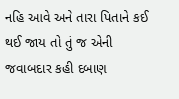નહિ આવે અને તારા પિતાને કઈ થઈ જાય તો તું જ એની જવાબદાર કહી દબાણ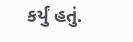કર્યું હતું.